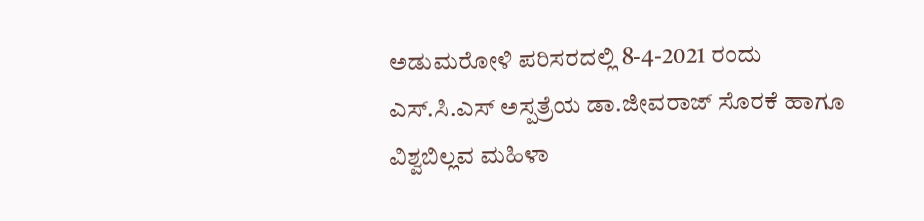ಅಡುಮರೋಳಿ ಪರಿಸರದಲ್ಲಿ 8-4-2021 ರಂದು ಎಸ್.ಸಿ.ಎಸ್ ಅಸ್ಪತ್ರೆಯ ಡಾ.ಜೀವರಾಜ್ ಸೊರಕೆ ಹಾಗೂ ವಿಶ್ವಬಿಲ್ಲವ ಮಹಿಳಾ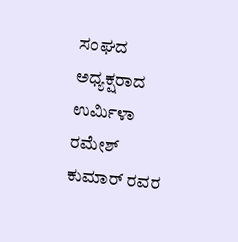ಸಂಘದ ಅಧ್ಯಕ್ಷರಾದ ಉರ್ಮಿಳಾ ರಮೇಶ್‌ ಕುಮಾರ್ ರವರ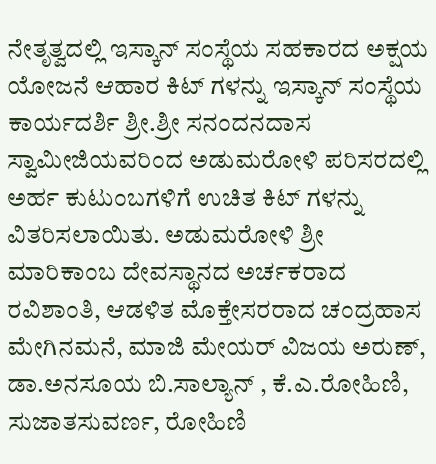ನೇತೃತ್ವದಲ್ಲಿ ಇಸ್ಕಾನ್ ಸಂಸ್ಥೆಯ ಸಹಕಾರದ ಅಕ್ಷಯ ಯೋಜನೆ ಆಹಾರ ಕಿಟ್ ಗಳನ್ನು ಇಸ್ಕಾನ್ ಸಂಸ್ಥೆಯ ಕಾರ್ಯದರ್ಶಿ ಶ್ರೀ.ಶ್ರೀ ಸನಂದನದಾಸ ಸ್ವಾಮೀಜಿಯವರಿಂದ ಅಡುಮರೋಳಿ ಪರಿಸರದಲ್ಲಿ ಅರ್ಹ ಕುಟುಂಬಗಳಿಗೆ ಉಚಿತ ಕಿಟ್ ಗಳನ್ನು ವಿತರಿಸಲಾಯಿತು. ಅಡುಮರೋಳಿ ಶ್ರೀ ಮಾರಿಕಾಂಬ ದೇವಸ್ಥಾನದ ಅರ್ಚಕರಾದ ರವಿಶಾಂತಿ, ಆಡಳಿತ ಮೊಕ್ತೇಸರರಾದ ಚಂದ್ರಹಾಸ ಮೇಗಿನಮನೆ, ಮಾಜಿ ಮೇಯರ್ ವಿಜಯ ಅರುಣ್, ಡಾ.ಅನಸೂಯ ಬಿ.ಸಾಲ್ಯಾನ್ , ಕೆ.ಎ.ರೋಹಿಣಿ, ಸುಜಾತಸುವರ್ಣ, ರೋಹಿಣಿ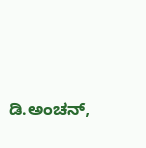ಡಿ.ಅಂಚನ್,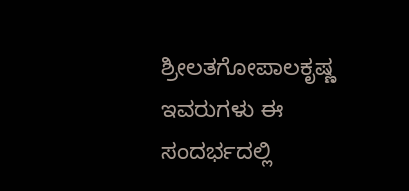ಶ್ರೀಲತಗೋಪಾಲಕೃಷ್ಣ ಇವರುಗಳು ಈ ಸಂದರ್ಭದಲ್ಲಿ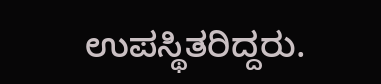ಉಪಸ್ಥಿತರಿದ್ದರು.